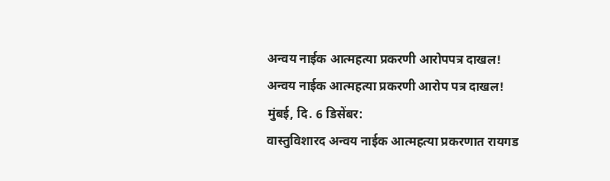अन्वय नाईक आत्महत्या प्रकरणी आरोपपत्र दाखल!
अन्वय नाईक आत्महत्या प्रकरणी आरोप पत्र दाखल!
मुंबई, दि. 6 डिसेंबर:
वास्तुविशारद अन्वय नाईक आत्महत्या प्रकरणात रायगड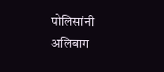पोलिसांनी अलिबाग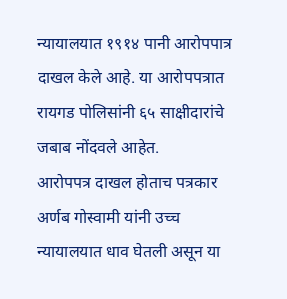न्यायालयात १९१४ पानी आरोपपात्र दाखल केले आहे. या आरोपपत्रात रायगड पोलिसांनी ६५ साक्षीदारांचे जबाब नोंदवले आहेत.
आरोपपत्र दाखल होताच पत्रकार अर्णब गोस्वामी यांनी उच्च न्यायालयात धाव घेतली असून या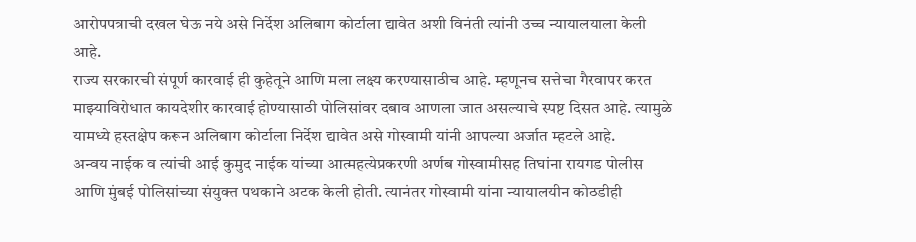आरोपपत्राची दखल घेऊ नये असे निर्देश अलिबाग कोर्टाला द्यावेत अशी विनंती त्यांनी उच्च न्यायालयाला केली आहे.
राज्य सरकारची संपूर्ण कारवाई ही कुहेतूने आणि मला लक्ष्य करण्यासाठीच आहे. म्हणूनच सत्तेचा गैरवापर करत माझ्याविरोधात कायदेशीर कारवाई होण्यासाठी पोलिसांवर दबाव आणला जात असल्याचे स्पष्ट दिसत आहे. त्यामुळे यामध्ये हस्तक्षेप करून अलिबाग कोर्टाला निर्देश द्यावेत असे गोस्वामी यांनी आपल्या अर्जात म्हटले आहे.
अन्वय नाईक व त्यांची आई कुमुद नाईक यांच्या आत्महत्येप्रकरणी अर्णब गोस्वामीसह तिघांना रायगड पोलीस आणि मुंबई पोलिसांच्या संयुक्त पथकाने अटक केली होती. त्यानंतर गोस्वामी यांना न्यायालयीन कोठडीही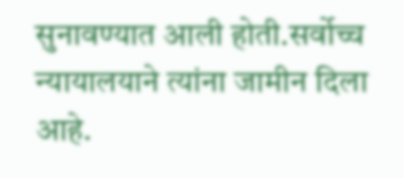सुनावण्यात आली होती.सर्वोच्च न्यायालयाने त्यांना जामीन दिला आहे.